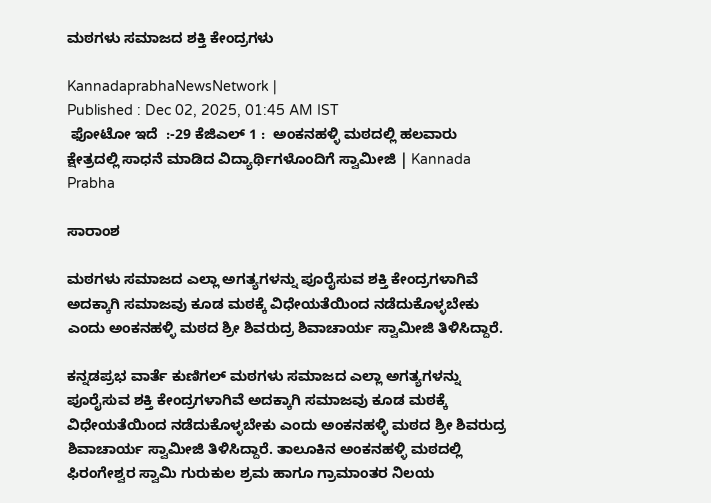ಮಠಗಳು ಸಮಾಜದ ಶಕ್ತಿ ಕೇಂದ್ರಗಳು

KannadaprabhaNewsNetwork |
Published : Dec 02, 2025, 01:45 AM IST
 ಫೋಟೋ ಇದೆ  :-29 ಕೆಜಿಎಲ್ 1 :  ಅಂಕನಹಳ್ಳಿ ಮಠದಲ್ಲಿ ಹಲವಾರು ಕ್ಷೇತ್ರದಲ್ಲಿ ಸಾಧನೆ ಮಾಡಿದ ವಿದ್ಯಾರ್ಥಿಗಳೊಂದಿಗೆ ಸ್ವಾಮೀಜಿ | Kannada Prabha

ಸಾರಾಂಶ

ಮಠಗಳು ಸಮಾಜದ ಎಲ್ಲಾ ಅಗತ್ಯಗಳನ್ನು ಪೂರೈಸುವ ಶಕ್ತಿ ಕೇಂದ್ರಗಳಾಗಿವೆ ಅದಕ್ಕಾಗಿ ಸಮಾಜವು ಕೂಡ ಮಠಕ್ಕೆ ವಿಧೇಯತೆಯಿಂದ ನಡೆದುಕೊಳ್ಳಬೇಕು ಎಂದು ಅಂಕನಹಳ್ಳಿ ಮಠದ ಶ್ರೀ ಶಿವರುದ್ರ ಶಿವಾಚಾರ್ಯ ಸ್ವಾಮೀಜಿ ತಿಳಿಸಿದ್ದಾರೆ.

ಕನ್ನಡಪ್ರಭ ವಾರ್ತೆ ಕುಣಿಗಲ್ ಮಠಗಳು ಸಮಾಜದ ಎಲ್ಲಾ ಅಗತ್ಯಗಳನ್ನು ಪೂರೈಸುವ ಶಕ್ತಿ ಕೇಂದ್ರಗಳಾಗಿವೆ ಅದಕ್ಕಾಗಿ ಸಮಾಜವು ಕೂಡ ಮಠಕ್ಕೆ ವಿಧೇಯತೆಯಿಂದ ನಡೆದುಕೊಳ್ಳಬೇಕು ಎಂದು ಅಂಕನಹಳ್ಳಿ ಮಠದ ಶ್ರೀ ಶಿವರುದ್ರ ಶಿವಾಚಾರ್ಯ ಸ್ವಾಮೀಜಿ ತಿಳಿಸಿದ್ದಾರೆ. ತಾಲೂಕಿನ ಅಂಕನಹಳ್ಳಿ ಮಠದಲ್ಲಿ ಫಿರಂಗೇಶ್ವರ ಸ್ವಾಮಿ ಗುರುಕುಲ ಶ್ರಮ ಹಾಗೂ ಗ್ರಾಮಾಂತರ ನಿಲಯ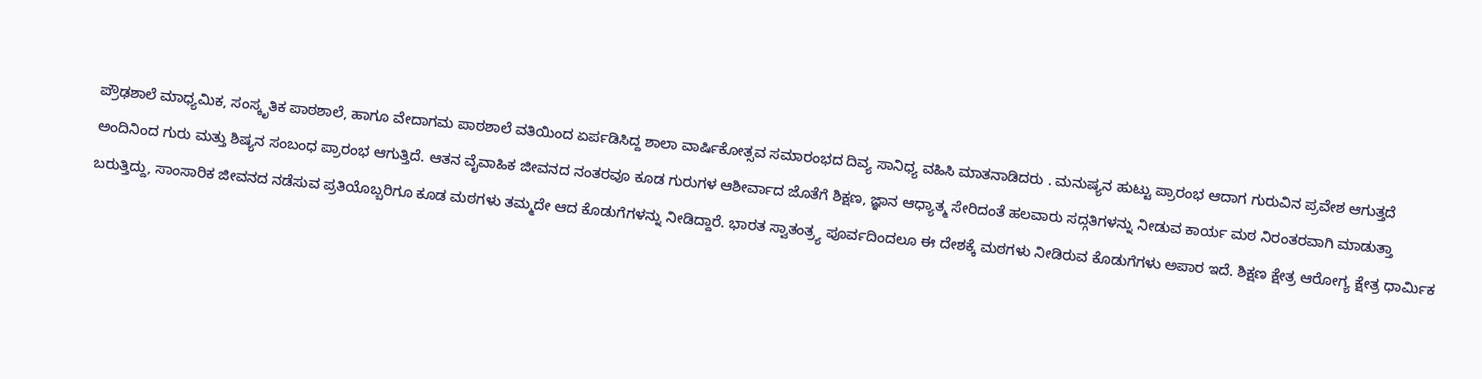ಪ್ರೌಢಶಾಲೆ ಮಾಧ್ಯಮಿಕ, ಸಂಸ್ಕೃತಿಕ ಪಾಠಶಾಲೆ, ಹಾಗೂ ವೇದಾಗಮ ಪಾಠಶಾಲೆ ವತಿಯಿಂದ ಏರ್ಪಡಿಸಿದ್ದ ಶಾಲಾ ವಾರ್ಷಿಕೋತ್ಸವ ಸಮಾರಂಭದ ದಿವ್ಯ ಸಾನಿಧ್ಯ ವಹಿಸಿ ಮಾತನಾಡಿದರು . ಮನುಷ್ಯನ ಹುಟ್ಟು ಪ್ರಾರಂಭ ಆದಾಗ ಗುರುವಿನ ಪ್ರವೇಶ ಆಗುತ್ತದೆ ಅಂದಿನಿಂದ ಗುರು ಮತ್ತು ಶಿಷ್ಯನ ಸಂಬಂಧ ಪ್ರಾರಂಭ ಆಗುತ್ತಿದೆ. ಆತನ ವೈವಾಹಿಕ ಜೀವನದ ನಂತರವೂ ಕೂಡ ಗುರುಗಳ ಆಶೀರ್ವಾದ ಜೊತೆಗೆ ಶಿಕ್ಷಣ, ಜ್ಞಾನ ಆಧ್ಯಾತ್ಮ ಸೇರಿದಂತೆ ಹಲವಾರು ಸದ್ಗತಿಗಳನ್ನು ನೀಡುವ ಕಾರ್ಯ ಮಠ ನಿರಂತರವಾಗಿ ಮಾಡುತ್ತಾ ಬರುತ್ತಿದ್ದು, ಸಾಂಸಾರಿಕ ಜೀವನದ ನಡೆಸುವ ಪ್ರತಿಯೊಬ್ಬರಿಗೂ ಕೂಡ ಮಠಗಳು ತಮ್ಮದೇ ಆದ ಕೊಡುಗೆಗಳನ್ನು ನೀಡಿದ್ದಾರೆ. ಭಾರತ ಸ್ವಾತಂತ್ರ್ಯ ಪೂರ್ವದಿಂದಲೂ ಈ ದೇಶಕ್ಕೆ ಮಠಗಳು ನೀಡಿರುವ ಕೊಡುಗೆಗಳು ಅಪಾರ ಇದೆ. ಶಿಕ್ಷಣ ಕ್ಷೇತ್ರ ಆರೋಗ್ಯ ಕ್ಷೇತ್ರ ಧಾರ್ಮಿಕ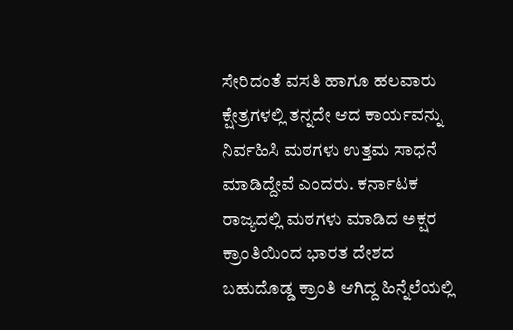ಸೇರಿದಂತೆ ವಸತಿ ಹಾಗೂ ಹಲವಾರು ಕ್ಷೇತ್ರಗಳಲ್ಲಿ ತನ್ನದೇ ಆದ ಕಾರ್ಯವನ್ನು ನಿರ್ವಹಿಸಿ ಮಠಗಳು ಉತ್ತಮ ಸಾಧನೆ ಮಾಡಿದ್ದೇವೆ ಎಂದರು. ಕರ್ನಾಟಕ ರಾಜ್ಯದಲ್ಲಿ ಮಠಗಳು ಮಾಡಿದ ಅಕ್ಷರ ಕ್ರಾಂತಿಯಿಂದ ಭಾರತ ದೇಶದ ಬಹುದೊಡ್ಡ ಕ್ರಾಂತಿ ಆಗಿದ್ದ ಹಿನ್ನೆಲೆಯಲ್ಲಿ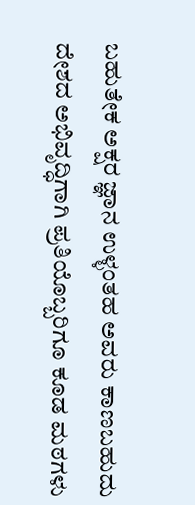ಬಹುತೇಕ ಅಕ್ಷರ ಜ್ಞಾನ ಉಳ್ಳಂತಹ ಅವರು ಕಾಣಬಹುದು ದೇಶದ ಅಭಿವೃದ್ಧಿಗಾಗಿ ಪ್ರತಿಯೊಬ್ಬರಿಗೂ ಕೂಡ ಮಠಗಳು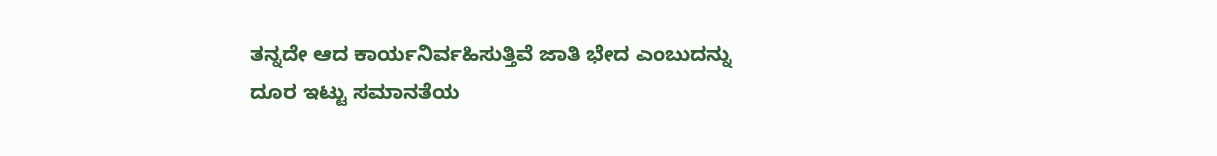ತನ್ನದೇ ಆದ ಕಾರ್ಯನಿರ್ವಹಿಸುತ್ತಿವೆ ಜಾತಿ ಭೇದ ಎಂಬುದನ್ನು ದೂರ ಇಟ್ಟು ಸಮಾನತೆಯ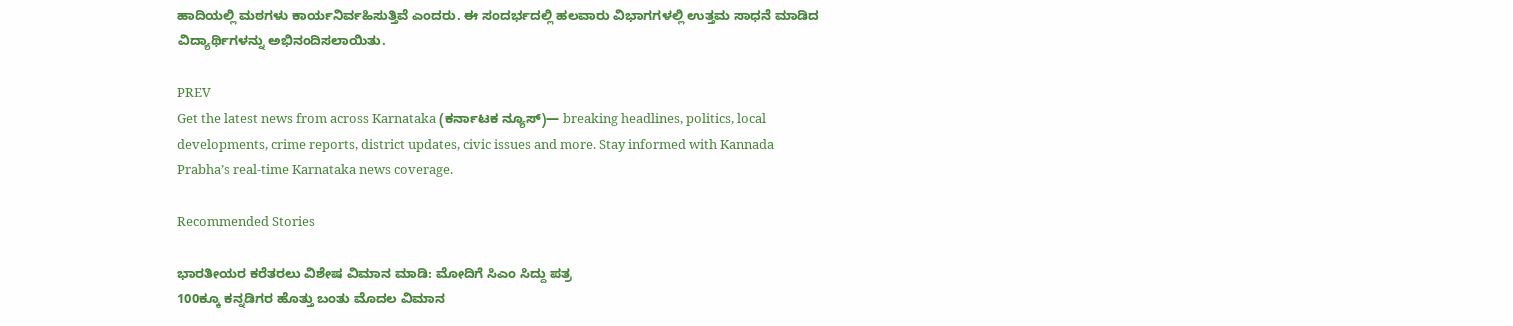ಹಾದಿಯಲ್ಲಿ ಮಠಗಳು ಕಾರ್ಯನಿರ್ವಹಿಸುತ್ತಿವೆ ಎಂದರು. ಈ ಸಂದರ್ಭದಲ್ಲಿ ಹಲವಾರು ವಿಭಾಗಗಳಲ್ಲಿ ಉತ್ತಮ ಸಾಧನೆ ಮಾಡಿದ ವಿದ್ಯಾರ್ಥಿಗಳನ್ನು ಅಭಿನಂದಿಸಲಾಯಿತು.

PREV
Get the latest news from across Karnataka (ಕರ್ನಾಟಕ ನ್ಯೂಸ್)— breaking headlines, politics, local developments, crime reports, district updates, civic issues and more. Stay informed with Kannada Prabha’s real‑time Karnataka news coverage.

Recommended Stories

ಭಾರತೀಯರ ಕರೆತರಲು ವಿಶೇಷ ವಿಮಾನ ಮಾಡಿ: ಮೋದಿಗೆ ಸಿಎಂ ಸಿದ್ದು ಪತ್ರ
100ಕ್ಕೂ ಕನ್ನಡಿಗರ ಹೊತ್ತು ಬಂತು ಮೊದಲ ವಿಮಾನ